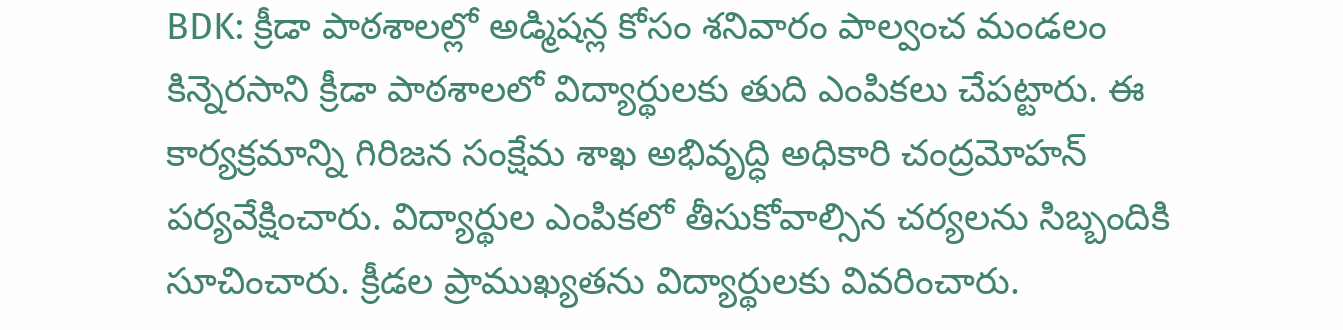BDK: క్రీడా పాఠశాలల్లో అడ్మిషన్ల కోసం శనివారం పాల్వంచ మండలం కిన్నెరసాని క్రీడా పాఠశాలలో విద్యార్థులకు తుది ఎంపికలు చేపట్టారు. ఈ కార్యక్రమాన్ని గిరిజన సంక్షేమ శాఖ అభివృద్ధి అధికారి చంద్రమోహన్ పర్యవేక్షించారు. విద్యార్థుల ఎంపికలో తీసుకోవాల్సిన చర్యలను సిబ్బందికి సూచించారు. క్రీడల ప్రాముఖ్యతను విద్యార్థులకు వివరించారు.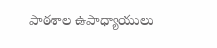పాఠశాల ఉపాధ్యాయులు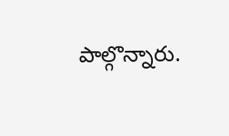పాల్గొన్నారు.